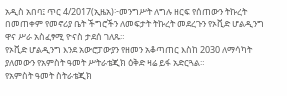አዲስ አበባ፤ ጥር 4/2017(ኢዜአ)፦መንግሥት ለግሉ ዘርፍ የሰጠውን ትኩረት በመጠቀም የመኖሪያ ቤት ችግሮችን ለመፍታት ትኩረት መደረጉን የኦቪድ ሆልዲንግ ዋና ሥራ አስፈፃሚ ዮናስ ታደሰ ገለጹ።
የኦቪድ ሆልዲንግ እንደ አውሮፓውያን የዘመን አቆጣጠር እስከ 2030 ለማሳካት ያለመውን የአምስት ዓመት ሥትራቴጂክ ዕቅድ ዛሬ ይፋ አድርጓል።
የአምስት ዓመት ስትራቴጂክ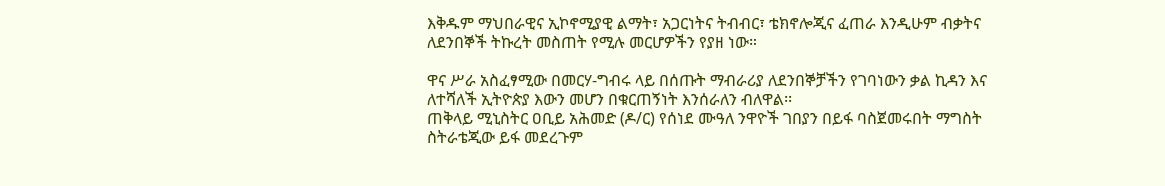እቅዱም ማህበራዊና ኢኮኖሚያዊ ልማት፣ አጋርነትና ትብብር፣ ቴክኖሎጂና ፈጠራ እንዲሁም ብቃትና ለደንበኞች ትኩረት መስጠት የሚሉ መርሆዎችን የያዘ ነው።

ዋና ሥራ አስፈፃሚው በመርሃ-ግብሩ ላይ በሰጡት ማብራሪያ ለደንበኞቻችን የገባነውን ቃል ኪዳን እና ለተሻለች ኢትዮጵያ እውን መሆን በቁርጠኝነት እንሰራለን ብለዋል፡፡
ጠቅላይ ሚኒስትር ዐቢይ አሕመድ (ዶ/ር) የሰነደ ሙዓለ ንዋዮች ገበያን በይፋ ባስጀመሩበት ማግስት ስትራቴጂው ይፋ መደረጉም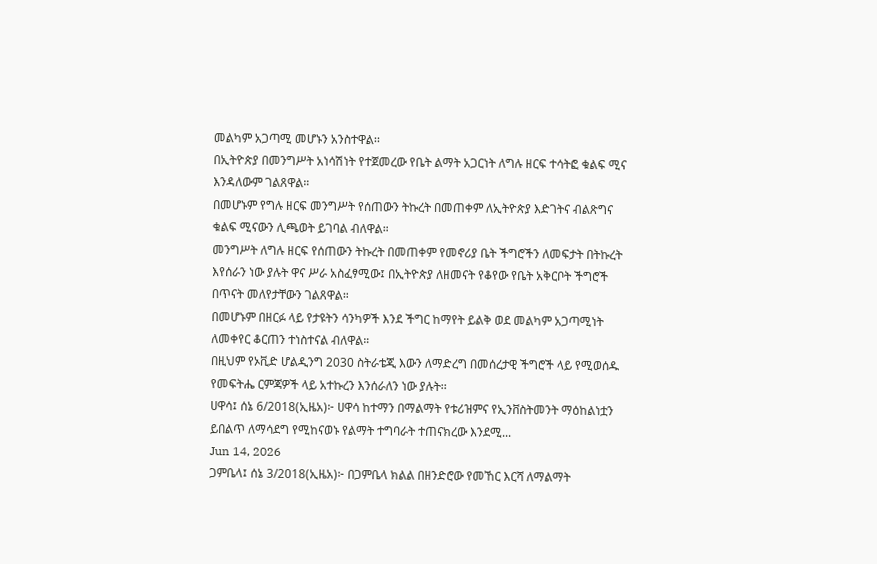መልካም አጋጣሚ መሆኑን አንስተዋል፡፡
በኢትዮጵያ በመንግሥት አነሳሽነት የተጀመረው የቤት ልማት አጋርነት ለግሉ ዘርፍ ተሳትፎ ቁልፍ ሚና እንዳለውም ገልጸዋል።
በመሆኑም የግሉ ዘርፍ መንግሥት የሰጠውን ትኩረት በመጠቀም ለኢትዮጵያ እድገትና ብልጽግና ቁልፍ ሚናውን ሊጫወት ይገባል ብለዋል።
መንግሥት ለግሉ ዘርፍ የሰጠውን ትኩረት በመጠቀም የመኖሪያ ቤት ችግሮችን ለመፍታት በትኩረት እየሰራን ነው ያሉት ዋና ሥራ አስፈፃሚው፤ በኢትዮጵያ ለዘመናት የቆየው የቤት አቅርቦት ችግሮች በጥናት መለየታቸውን ገልጸዋል።
በመሆኑም በዘርፉ ላይ የታዩትን ሳንካዎች እንደ ችግር ከማየት ይልቅ ወደ መልካም አጋጣሚነት ለመቀየር ቆርጠን ተነስተናል ብለዋል።
በዚህም የኦቪድ ሆልዲንግ 2030 ስትራቴጂ እውን ለማድረግ በመሰረታዊ ችግሮች ላይ የሚወሰዱ የመፍትሔ ርምጃዎች ላይ አተኩረን እንሰራለን ነው ያሉት፡፡
ሀዋሳ፤ ሰኔ 6/2018(ኢዜአ)፦ ሀዋሳ ከተማን በማልማት የቱሪዝምና የኢንቨስትመንት ማዕከልነቷን ይበልጥ ለማሳደግ የሚከናወኑ የልማት ተግባራት ተጠናክረው እንደሚ...
Jun 14, 2026
ጋምቤላ፤ ሰኔ 3/2018(ኢዜአ)፦ በጋምቤላ ክልል በዘንድሮው የመኸር እርሻ ለማልማት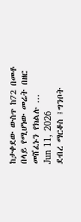ከታቀደው ውስጥ ከ72 በመቶ በላይ የሚሆነው መሬት በዘር መሸፈኑን የክልሉ ...
Jun 11, 2026
ደብረ ማርቆስ ፤ግንቦት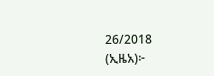26/2018 (ኢዜአ)፦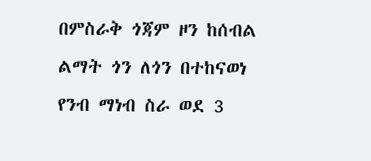በምስራቅ ጎጃም ዞን ከሰብል ልማት ጎን ለጎን በተከናወነ የንብ ማነብ ስራ ወደ 3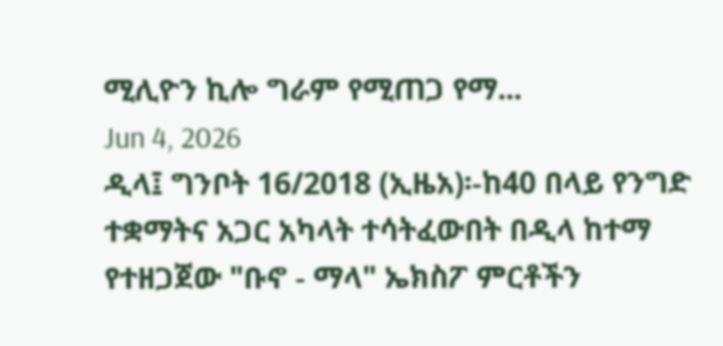ሚሊዮን ኪሎ ግራም የሚጠጋ የማ...
Jun 4, 2026
ዲላ፤ ግንቦት 16/2018 (ኢዜአ)፡-ከ40 በላይ የንግድ ተቋማትና አጋር አካላት ተሳትፈውበት በዲላ ከተማ የተዘጋጀው "ቡኖ - ማላ" ኤክስፖ ምርቶችን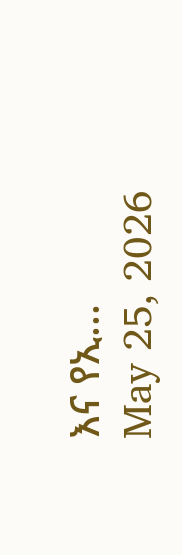እና የኢ...
May 25, 2026